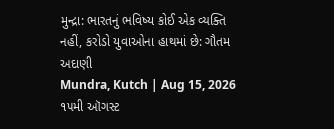મુન્દ્રા: ભારતનું ભવિષ્ય કોઈ એક વ્યક્તિ નહીં, કરોડો યુવાઓના હાથમાં છે: ગૌતમ અદાણી
Mundra, Kutch | Aug 15, 2026 ૧૫મી ઑગસ્ટ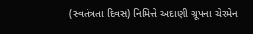(સ્વતંત્રતા દિવસ) નિમિત્તે અદાણી ગ્રૂપના ચેરમેન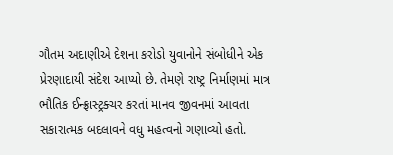ગૌતમ અદાણીએ દેશના કરોડો યુવાનોને સંબોધીને એક પ્રેરણાદાયી સંદેશ આપ્યો છે. તેમણે રાષ્ટ્ર નિર્માણમાં માત્ર ભૌતિક ઈન્ફ્રાસ્ટ્રક્ચર કરતાં માનવ જીવનમાં આવતા સકારાત્મક બદલાવને વધુ મહત્વનો ગણાવ્યો હતો.